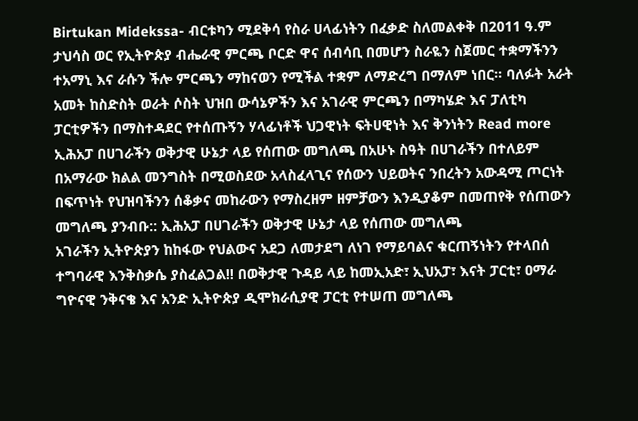Birtukan Midekssa- ብርቱካን ሚደቅሳ የስራ ሀላፊነትን በፈቃድ ስለመልቀቅ በ2011 ዓ.ም ታህሳስ ወር የኢትዮጵያ ብሔራዊ ምርጫ ቦርድ ዋና ሰብሳቢ በመሆን ስራዬን ስጀመር ተቋማችንን ተአማኒ እና ራሱን ችሎ ምርጫን ማከናወን የሚችል ተቋም ለማድረግ በማለም ነበር። ባለፉት አራት አመት ከስድስት ወራት ሶስት ህዝበ ውሳኔዎችን እና አገራዊ ምርጫን በማካሄድ እና ፓለቲካ ፓርቲዎችን በማስተዳደር የተሰጡኝን ሃላፊነቶች ህጋዊነት ፍትሀዊነት እና ቅንነትን Read more
ኢሕአፓ በሀገራችን ወቅታዊ ሁኔታ ላይ የሰጠው መግለጫ በአሁኑ ስዓት በሀገራችን በተለይም በአማራው ክልል መንግስት በሚወስደው አላስፈላጊና የሰውን ህይወትና ንበረትን አውዳሚ ጦርነት በፍጥነት የህዝባችንን ሰቆቃና መከራውን የማስረዘም ዘምቻውን እንዲያቆም በመጠየቅ የሰጠውን መግለጫ ያንብቡ:: ኢሕአፓ በሀገራችን ወቅታዊ ሁኔታ ላይ የሰጠው መግለጫ
አገራችን ኢትዮጵያን ከከፋው የህልውና አደጋ ለመታደግ ለነገ የማይባልና ቁርጠኝነትን የተላበሰ ተግባራዊ እንቅስቃሴ ያስፈልጋል!! በወቅታዊ ጉዳይ ላይ ከመኢአድ፣ ኢህአፓ፣ እናት ፓርቲ፣ ዐማራ ግዮናዊ ንቅናቄ እና አንድ ኢትዮጵያ ዲሞክራሲያዊ ፓርቲ የተሠጠ መግለጫ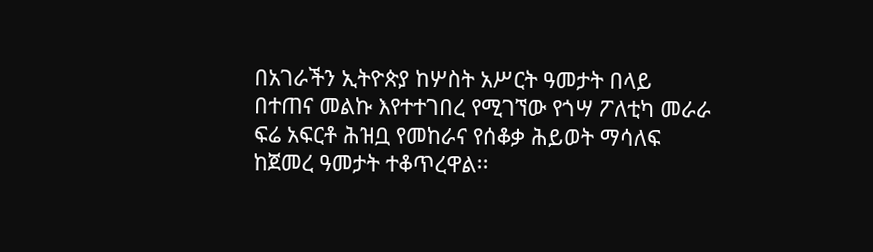በአገራችን ኢትዮጵያ ከሦስት አሥርት ዓመታት በላይ በተጠና መልኩ እየተተገበረ የሚገኘው የጎሣ ፖለቲካ መራራ ፍሬ አፍርቶ ሕዝቧ የመከራና የሰቆቃ ሕይወት ማሳለፍ ከጀመረ ዓመታት ተቆጥረዋል፡፡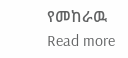የመከራዉ Read more